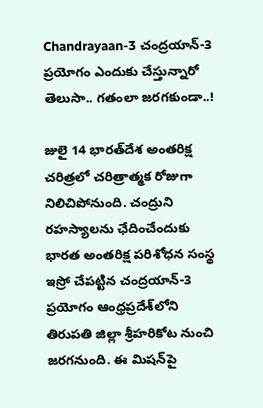Chandrayaan-3 చంద్రయాన్‌-3 ప్రయోగం ఎందుకు చేస్తున్నారో తెలుసా.. గతంలా జరగకుండా..!

జులై 14 భారత్‌దేశ అంతరిక్ష చరిత్రలో చరిత్రాత్మక రోజుగా నిలిచిపోనుంది. చంద్రుని రహస్యాలను ఛేదించేందుకు భారత అంతరిక్ష పరిశోధన సంస్థ ఇస్రో చేపట్టిన చంద్రయాన్‌-3 ప్రయోగం ఆంధ్రప్రదేశ్‌లోని తిరుపతి జిల్లా శ్రీహరికోట నుంచి జరగనుంది. ఈ మిషన్‌పై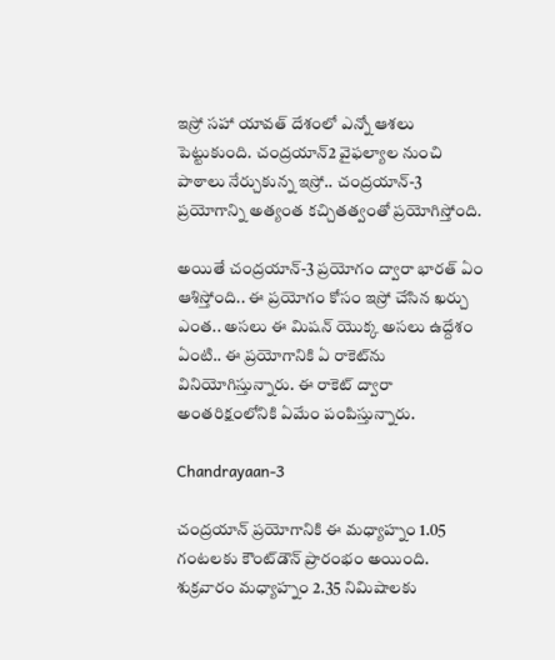ఇస్రో సహా యావత్‌ దేశంలో ఎన్నో ఆశలు పెట్టుకుంది. చంద్రయాన్‌2 వైఫల్యాల నుంచి పాఠాలు నేర్చుకున్న ఇస్రో.. చంద్రయాన్‌-3 ప్రయోగాన్ని అత్యంత కచ్చితత్వంతో ప్రయోగిస్తోంది.

అయితే చంద్రయాన్‌-3 ప్రయోగం ద్వారా భారత్‌ ఏం ఆశిస్తోంది.. ఈ ప్రయోగం కోసం ఇస్రో చేసిన ఖర్చు ఎంత.. అసలు ఈ మిషన్‌ యొక్క అసలు ఉద్దేశం ఏంటి.. ఈ ప్రయోగానికి ఏ రాకెట్‌ను వినియోగిస్తున్నారు. ఈ రాకెట్‌ ద్వారా అంతరిక్షంలోనికి ఏమేం పంపిస్తున్నారు.

Chandrayaan-3

చంద్రయాన్‌ ప్రయోగానికి ఈ మధ్యాహ్నం 1.05 గంటలకు కౌంట్‌డౌన్‌ ప్రారంభం అయింది. శుక్రవారం మధ్యాహ్నం 2.35 నిమిషాలకు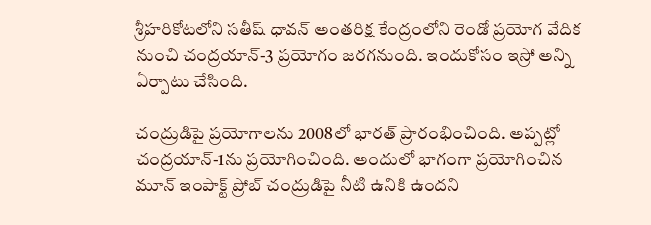శ్రీహరికోటలోని సతీష్‌ ధావన్‌ అంతరిక్ష కేంద్రంలోని రెండో ప్రయోగ వేదిక నుంచి చంద్రయాన్‌-3 ప్రయోగం జరగనుంది. ఇందుకోసం ఇస్రో అన్ని ఏర్పాటు చేసింది.

చంద్రుడిపై ప్రయోగాలను 2008లో భారత్‌ ప్రారంభించింది. అప్పట్లో చంద్రయాన్-1ను ప్రయోగించింది. అందులో భాగంగా ప్రయోగించిన మూన్‌ ఇంపాక్ట్‌ ప్రోబ్‌ చంద్రుడిపై నీటి ఉనికి ఉందని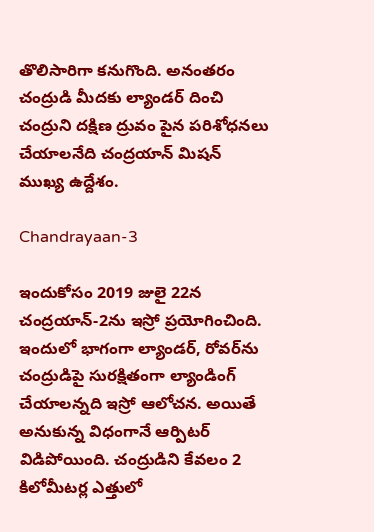తొలిసారిగా కనుగొంది. అనంతరం చంద్రుడి మీదకు ల్యాండర్‌ దించి చంద్రుని దక్షిణ ద్రువం పైన పరిశోధనలు చేయాలనేది చంద్రయాన్‌ మిషన్‌ ముఖ్య ఉద్దేశం.

Chandrayaan-3

ఇందుకోసం 2019 జులై 22న చంద్రయాన్‌-2ను ఇస్రో ప్రయోగించింది. ఇందులో భాగంగా ల్యాండర్‌, రోవర్‌ను చంద్రుడిపై సురక్షితంగా ల్యాండింగ్‌ చేయాలన్నది ఇస్రో ఆలోచన. అయితే అనుకున్న విధంగానే ఆర్పిటర్‌ విడిపోయింది. చంద్రుడిని కేవలం 2 కిలోమీటర్ల ఎత్తులో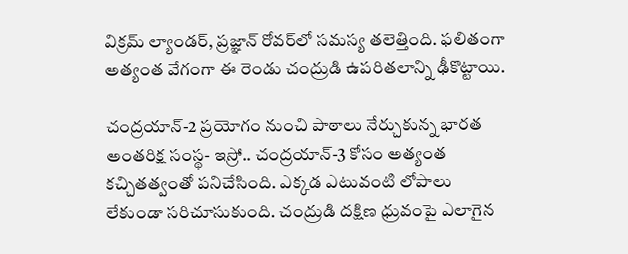విక్రమ్‌ ల్యాండర్‌, ప్రజ్ఞాన్‌ రోవర్‌లో సమస్య తలెత్తింది. ఫలితంగా అత్యంత వేగంగా ఈ రెండు చంద్రుడి ఉపరితలాన్ని ఢీకొట్టాయి.

చంద్రయాన్‌-2 ప్రయోగం నుంచి పాఠాలు నేర్చుకున్న భారత అంతరిక్ష సంస్థ- ఇస్రో.. చంద్రయాన్‌-3 కోసం అత్యంత కచ్చితత్వంతో పనిచేసింది. ఎక్కడ ఎటువంటి లోపాలు లేకుండా సరిచూసుకుంది. చంద్రుడి దక్షిణ ధ్రువంపై ఎలాగైన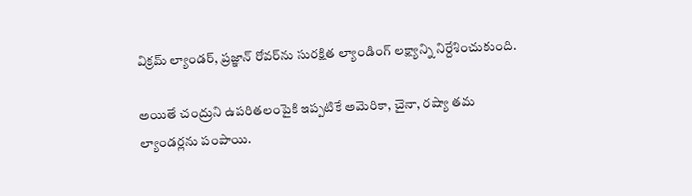విక్రమ్‌ ల్యాండర్‌, ప్రజ్ఞాన్‌ రోవర్‌ను సురక్షిత ల్యాండింగ్‌ లక్ష్యాన్ని నిర్దేశించుకుంది.

అయితే చంద్రుని ఉపరితలంపైకి ఇప్పటికే అమెరికా, చైనా, రష్యా తమ ల్యాండర్లను పంపాయి.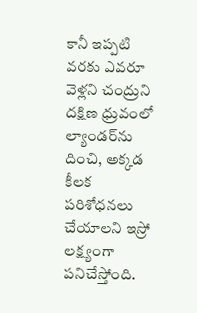కానీ ఇప్పటి వరకు ఎవరూ వెళ్లని చంద్రుని దక్షిణ ధ్రువంలో ల్యాండర్‌ను దించి, అక్కడ కీలక పరిశోధనలు చేయాలని ఇస్రో లక్ష్యంగా పనిచేస్తోంది.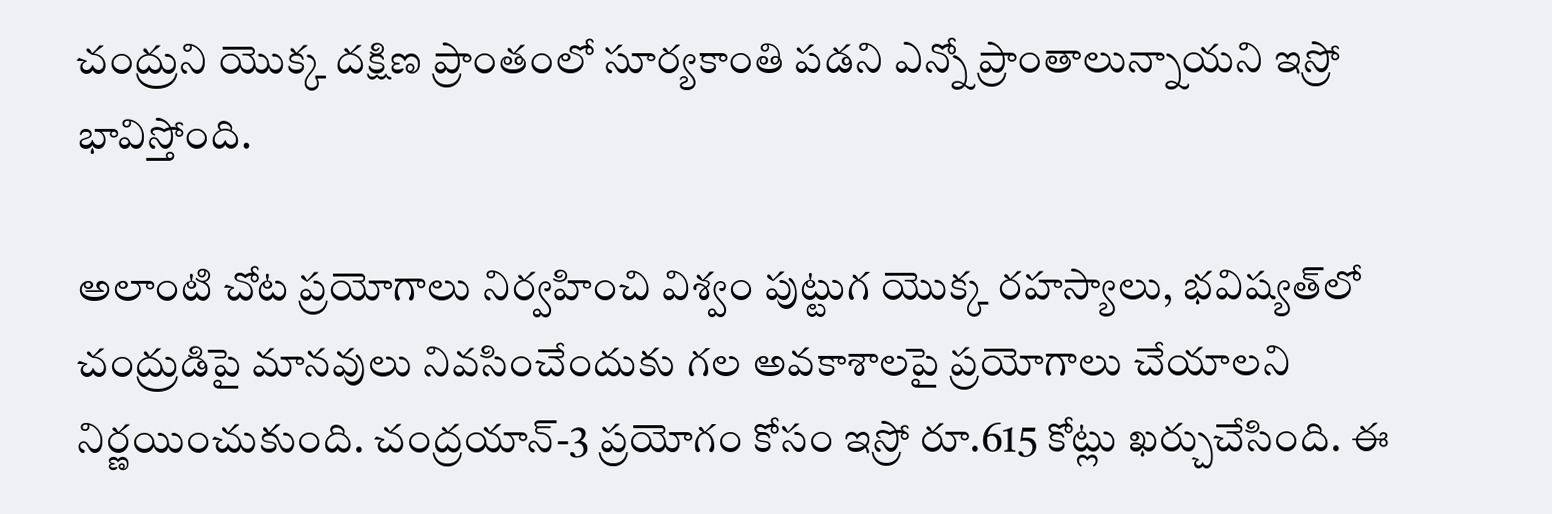చంద్రుని యొక్క దక్షిణ ప్రాంతంలో సూర్యకాంతి పడని ఎన్నో ప్రాంతాలున్నాయని ఇస్రో భావిస్తోంది.

అలాంటి చోట ప్రయోగాలు నిర్వహించి విశ్వం పుట్టుగ యొక్క రహస్యాలు, భవిష్యత్‌లో చంద్రుడిపై మానవులు నివసించేందుకు గల అవకాశాలపై ప్రయోగాలు చేయాలని నిర్ణయించుకుంది. చంద్రయాన్‌-3 ప్రయోగం కోసం ఇస్రో రూ.615 కోట్లు ఖర్చుచేసింది. ఈ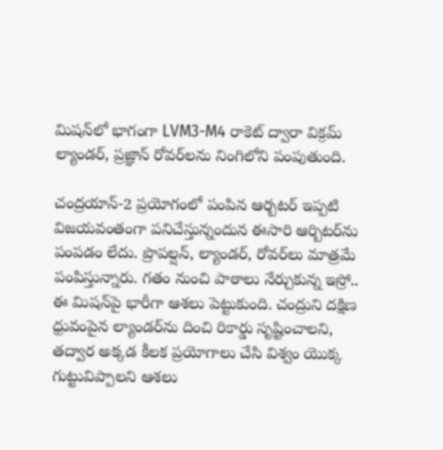మిషన్‌లో భాగంగా LVM3-M4 రాకెట్‌ ద్వారా విక్రమ్‌ ల్యాండర్‌, ప్రజ్ఞాన్‌ రోవర్‌లను నింగిలోని పంపుతుంది.

చంద్రయాన్-2 ప్రయోగంలో పంపిన ఆర్బటర్‌ ఇప్పటి విజయవంతంగా పనిచేస్తున్నందున ఈసారి ఆర్బిటర్‌ను పంపడం లేదు. ప్రొపల్షన్‌, ల్యాండర్‌, రోవర్‌లు మాత్రమే పంపిస్తున్నారు. గతం నుంచి పాఠాలు నేర్చుకున్న ఇస్రో.. ఈ మిషన్‌పై భారీగా ఆశలు పెట్టుకుంది. చంద్రుని దక్షిణ ధ్రువంపైన ల్యాండర్‌ను దించి రికార్డు సృష్టించాలని, తద్వార అక్కడ కీలక ప్రయోగాలు చేసి విశ్వం యొక్క గుట్టువిప్పాలని ఆశలు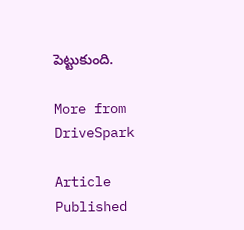పెట్టుకుంది.

More from DriveSpark

Article Published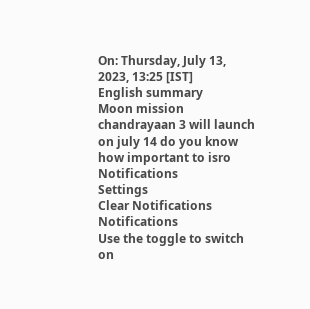On: Thursday, July 13, 2023, 13:25 [IST]
English summary
Moon mission chandrayaan 3 will launch on july 14 do you know how important to isro
Notifications
Settings
Clear Notifications
Notifications
Use the toggle to switch on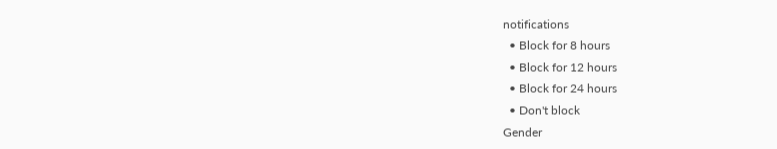notifications
  • Block for 8 hours
  • Block for 12 hours
  • Block for 24 hours
  • Don't block
Gender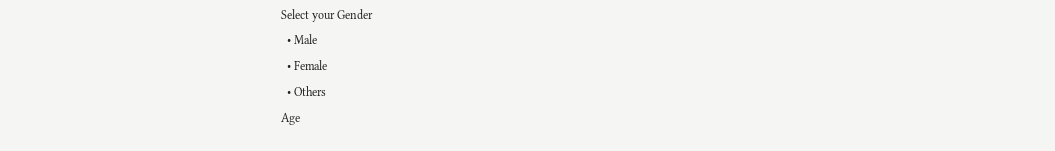Select your Gender
  • Male
  • Female
  • Others
Age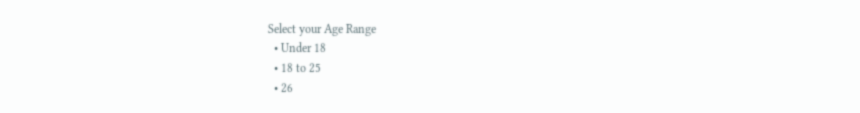Select your Age Range
  • Under 18
  • 18 to 25
  • 26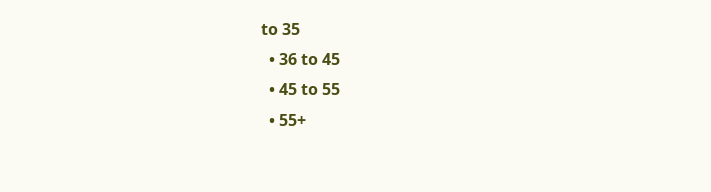to 35
  • 36 to 45
  • 45 to 55
  • 55+